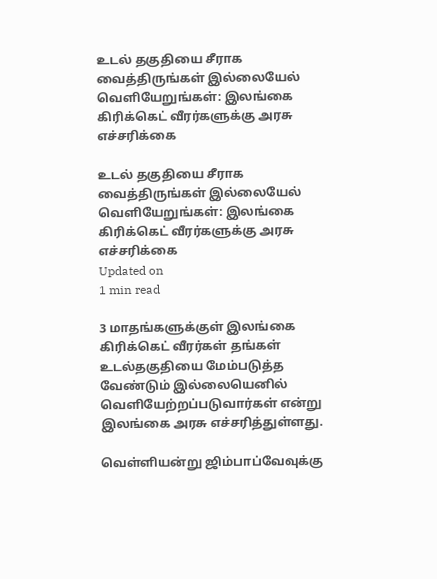உடல் தகுதியை சீராக வைத்திருங்கள் இல்லையேல் வெளியேறுங்கள்: இலங்கை கிரிக்கெட் வீரர்களுக்கு அரசு எச்சரிக்கை

உடல் தகுதியை சீராக வைத்திருங்கள் இல்லையேல் வெளியேறுங்கள்: இலங்கை கிரிக்கெட் வீரர்களுக்கு அரசு எச்சரிக்கை
Updated on
1 min read

3 மாதங்களுக்குள் இலங்கை கிரிக்கெட் வீரர்கள் தங்கள் உடல்தகுதியை மேம்படுத்த வேண்டும் இல்லையெனில் வெளியேற்றப்படுவார்கள் என்று இலங்கை அரசு எச்சரித்துள்ளது.

வெள்ளியன்று ஜிம்பாப்வேவுக்கு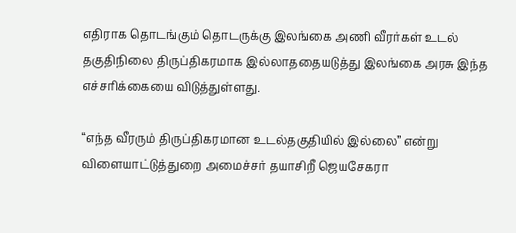எதிராக தொடங்கும் தொடருக்கு இலங்கை அணி வீரர்கள் உடல் தகுதிநிலை திருப்திகரமாக இல்லாததையடுத்து இலங்கை அரசு இந்த எச்சரிக்கையை விடுத்துள்ளது.

“எந்த வீரரும் திருப்திகரமான உடல்தகுதியில் இல்லை” என்று விளையாட்டுத்துறை அமைச்சர் தயாசிறீ ஜெயசேகரா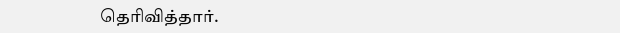தெரிவித்தார்.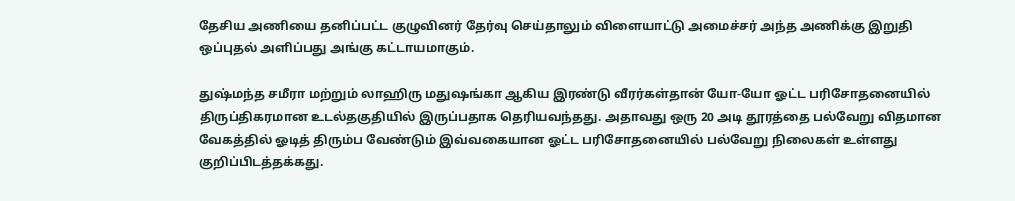தேசிய அணியை தனிப்பட்ட குழுவினர் தேர்வு செய்தாலும் விளையாட்டு அமைச்சர் அந்த அணிக்கு இறுதி ஒப்புதல் அளிப்பது அங்கு கட்டாயமாகும்.

துஷ்மந்த சமீரா மற்றும் லாஹிரு மதுஷங்கா ஆகிய இரண்டு வீரர்கள்தான் யோ-யோ ஓட்ட பரிசோதனையில் திருப்திகரமான உடல்தகுதியில் இருப்பதாக தெரியவந்தது. அதாவது ஒரு 20 அடி தூரத்தை பல்வேறு விதமான வேகத்தில் ஓடித் திரும்ப வேண்டும் இவ்வகையான ஓட்ட பரிசோதனையில் பல்வேறு நிலைகள் உள்ளது குறிப்பிடத்தக்கது.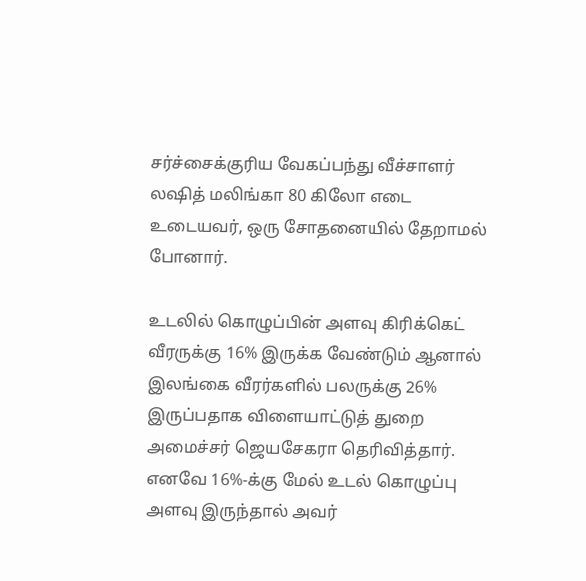சர்ச்சைக்குரிய வேகப்பந்து வீச்சாளர் லஷித் மலிங்கா 80 கிலோ எடை உடையவர், ஒரு சோதனையில் தேறாமல் போனார்.

உடலில் கொழுப்பின் அளவு கிரிக்கெட் வீரருக்கு 16% இருக்க வேண்டும் ஆனால் இலங்கை வீரர்களில் பலருக்கு 26% இருப்பதாக விளையாட்டுத் துறை அமைச்சர் ஜெயசேகரா தெரிவித்தார். எனவே 16%-க்கு மேல் உடல் கொழுப்பு அளவு இருந்தால் அவர்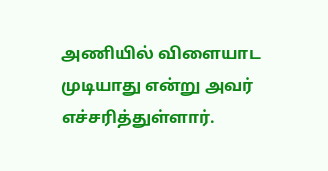அணியில் விளையாட முடியாது என்று அவர் எச்சரித்துள்ளார்.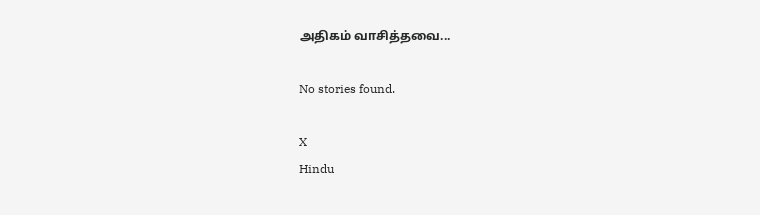அதிகம் வாசித்தவை...

No stories found.

X
Hindu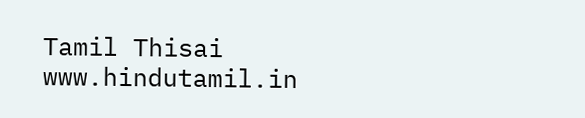Tamil Thisai
www.hindutamil.in